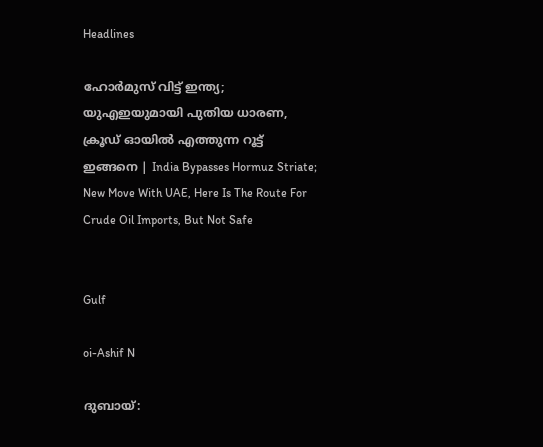Headlines

ഹോര്‍മുസ് വിട്ട് ഇന്ത്യ; യുഎഇയുമായി പുതിയ ധാരണ, ക്രൂഡ് ഓയില്‍ എത്തുന്ന റൂട്ട് ഇങ്ങനെ | India Bypasses Hormuz Striate; New Move With UAE, Here Is The Route For Crude Oil Imports, But Not Safe


Gulf

oi-Ashif N

ദുബായ്: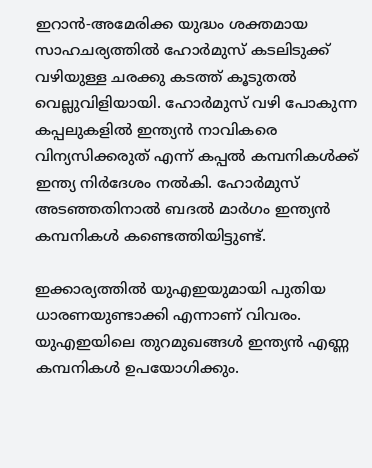ഇറാന്‍-അമേരിക്ക യുദ്ധം ശക്തമായ സാഹചര്യത്തില്‍ ഹോര്‍മുസ് കടലിടുക്ക് വഴിയുള്ള ചരക്കു കടത്ത് കൂടുതല്‍ വെല്ലുവിളിയായി. ഹോര്‍മുസ് വഴി പോകുന്ന കപ്പലുകളില്‍ ഇന്ത്യന്‍ നാവികരെ വിന്യസിക്കരുത് എന്ന് കപ്പല്‍ കമ്പനികള്‍ക്ക് ഇന്ത്യ നിര്‍ദേശം നല്‍കി. ഹോര്‍മുസ് അടഞ്ഞതിനാല്‍ ബദല്‍ മാര്‍ഗം ഇന്ത്യന്‍ കമ്പനികള്‍ കണ്ടെത്തിയിട്ടുണ്ട്.

ഇക്കാര്യത്തില്‍ യുഎഇയുമായി പുതിയ ധാരണയുണ്ടാക്കി എന്നാണ് വിവരം. യുഎഇയിലെ തുറമുഖങ്ങള്‍ ഇന്ത്യന്‍ എണ്ണ കമ്പനികള്‍ ഉപയോഗിക്കും.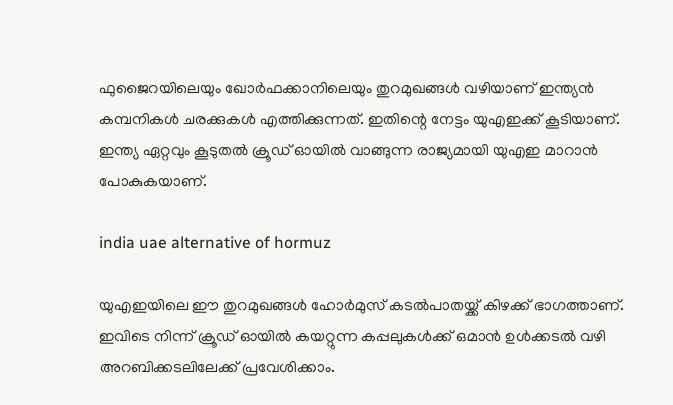ഫുജൈറയിലെയും ഖോര്‍ഫക്കാനിലെയും തുറമുഖങ്ങള്‍ വഴിയാണ് ഇന്ത്യന്‍ കമ്പനികള്‍ ചരക്കുകള്‍ എത്തിക്കുന്നത്. ഇതിന്റെ നേട്ടം യുഎഇക്ക് കൂടിയാണ്. ഇന്ത്യ ഏറ്റവും കൂടുതല്‍ ക്രൂഡ് ഓയില്‍ വാങ്ങുന്ന രാജ്യമായി യുഎഇ മാറാന്‍ പോകുകയാണ്.

india uae alternative of hormuz

യുഎഇയിലെ ഈ തുറമുഖങ്ങള്‍ ഹോര്‍മുസ് കടല്‍പാതയ്ക്ക് കിഴക്ക് ഭാഗത്താണ്. ഇവിടെ നിന്ന് ക്രൂഡ് ഓയില്‍ കയറ്റുന്ന കപ്പലുകള്‍ക്ക് ഒമാന്‍ ഉള്‍ക്കടല്‍ വഴി അറബിക്കടലിലേക്ക് പ്രവേശിക്കാം.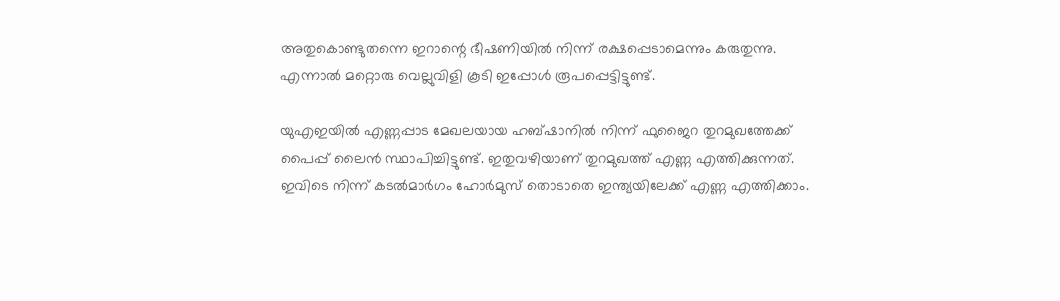അതുകൊണ്ടുതന്നെ ഇറാന്റെ ഭീഷണിയില്‍ നിന്ന് രക്ഷപ്പെടാമെന്നും കരുതുന്നു. എന്നാല്‍ മറ്റൊരു വെല്ലുവിളി കൂടി ഇപ്പോള്‍ രൂപപ്പെട്ടിട്ടുണ്ട്.

യുഎഇയില്‍ എണ്ണപ്പാട മേഖലയായ ഹബ്ഷാനില്‍ നിന്ന് ഫുജൈറ തുറമുഖത്തേക്ക് പൈപ്പ് ലൈന്‍ സ്ഥാപിച്ചിട്ടുണ്ട്. ഇതുവഴിയാണ് തുറമുഖത്ത് എണ്ണ എത്തിക്കുന്നത്. ഇവിടെ നിന്ന് കടല്‍മാര്‍ഗം ഹോര്‍മുസ് തൊടാതെ ഇന്ത്യയിലേക്ക് എണ്ണ എത്തിക്കാം.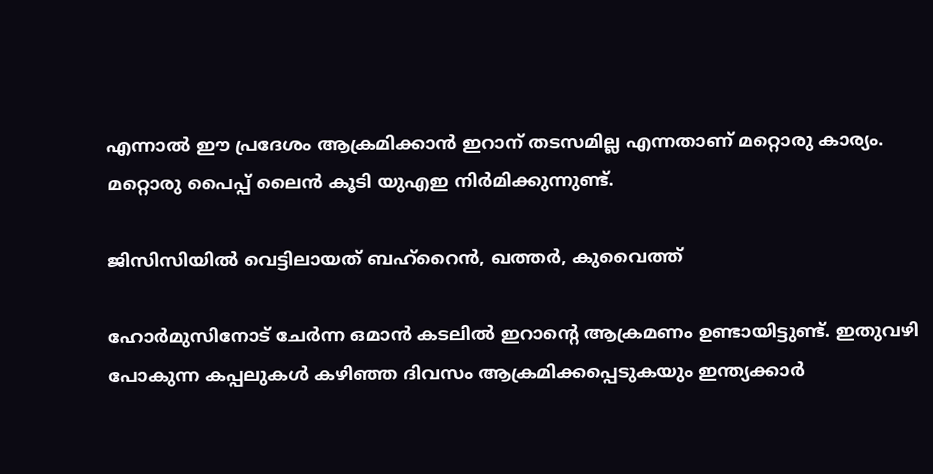എന്നാല്‍ ഈ പ്രദേശം ആക്രമിക്കാന്‍ ഇറാന് തടസമില്ല എന്നതാണ് മറ്റൊരു കാര്യം. മറ്റൊരു പൈപ്പ് ലൈന്‍ കൂടി യുഎഇ നിര്‍മിക്കുന്നുണ്ട്.

ജിസിസിയില്‍ വെട്ടിലായത് ബഹ്‌റൈന്‍, ഖത്തര്‍, കുവൈത്ത്

ഹോര്‍മുസിനോട് ചേര്‍ന്ന ഒമാന്‍ കടലില്‍ ഇറാന്റെ ആക്രമണം ഉണ്ടായിട്ടുണ്ട്. ഇതുവഴി പോകുന്ന കപ്പലുകള്‍ കഴിഞ്ഞ ദിവസം ആക്രമിക്കപ്പെടുകയും ഇന്ത്യക്കാര്‍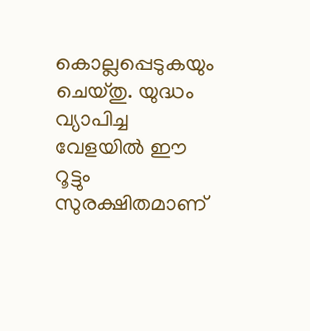കൊല്ലപ്പെടുകയും ചെയ്തു. യുദ്ധം വ്യാപിച്ച വേളയില്‍ ഈ റൂട്ടും സുരക്ഷിതമാണ്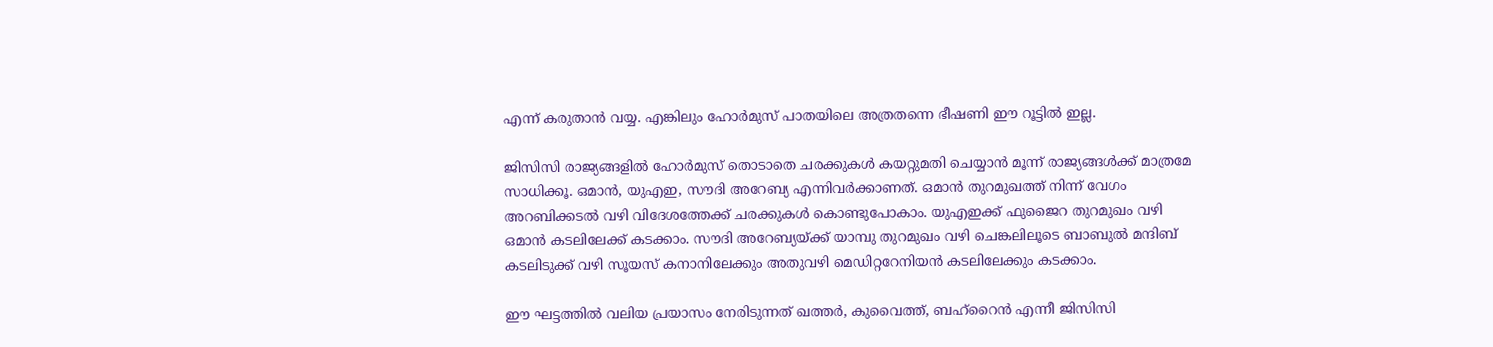എന്ന് കരുതാന്‍ വയ്യ. എങ്കിലും ഹോര്‍മുസ് പാതയിലെ അത്രതന്നെ ഭീഷണി ഈ റൂട്ടില്‍ ഇല്ല.

ജിസിസി രാജ്യങ്ങളില്‍ ഹോര്‍മുസ് തൊടാതെ ചരക്കുകള്‍ കയറ്റുമതി ചെയ്യാന്‍ മൂന്ന് രാജ്യങ്ങള്‍ക്ക് മാത്രമേ സാധിക്കൂ. ഒമാന്‍, യുഎഇ, സൗദി അറേബ്യ എന്നിവര്‍ക്കാണത്. ഒമാന്‍ തുറമുഖത്ത് നിന്ന് വേഗം അറബിക്കടല്‍ വഴി വിദേശത്തേക്ക് ചരക്കുകള്‍ കൊണ്ടുപോകാം. യുഎഇക്ക് ഫുജൈറ തുറമുഖം വഴി ഒമാന്‍ കടലിലേക്ക് കടക്കാം. സൗദി അറേബ്യയ്ക്ക് യാമ്പു തുറമുഖം വഴി ചെങ്കലിലൂടെ ബാബുല്‍ മന്ദിബ് കടലിടുക്ക് വഴി സൂയസ് കനാനിലേക്കും അതുവഴി മെഡിറ്ററേനിയന്‍ കടലിലേക്കും കടക്കാം.

ഈ ഘട്ടത്തില്‍ വലിയ പ്രയാസം നേരിടുന്നത് ഖത്തര്‍, കുവൈത്ത്, ബഹ്‌റൈന്‍ എന്നീ ജിസിസി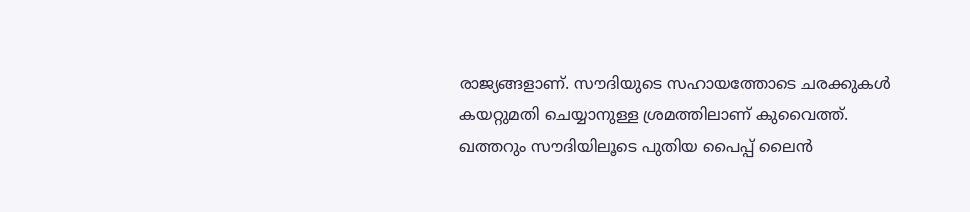രാജ്യങ്ങളാണ്. സൗദിയുടെ സഹായത്തോടെ ചരക്കുകള്‍ കയറ്റുമതി ചെയ്യാനുള്ള ശ്രമത്തിലാണ് കുവൈത്ത്. ഖത്തറും സൗദിയിലൂടെ പുതിയ പൈപ്പ് ലൈന്‍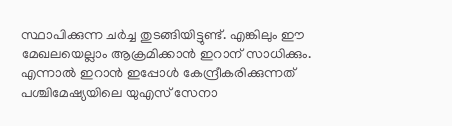സ്ഥാപിക്കുന്ന ചര്‍ച്ച തുടങ്ങിയിട്ടുണ്ട്. എങ്കിലും ഈ മേഖലയെല്ലാം ആക്രമിക്കാന്‍ ഇറാന് സാധിക്കും. എന്നാല്‍ ഇറാന്‍ ഇപ്പോള്‍ കേന്ദ്രീകരിക്കുന്നത് പശ്ചിമേഷ്യയിലെ യുഎസ് സേനാ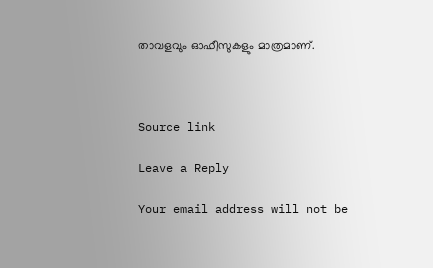താവളവും ഓഫീസുകളും മാത്രമാണ്.



Source link

Leave a Reply

Your email address will not be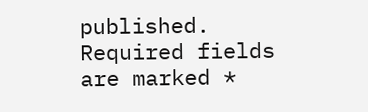published. Required fields are marked *